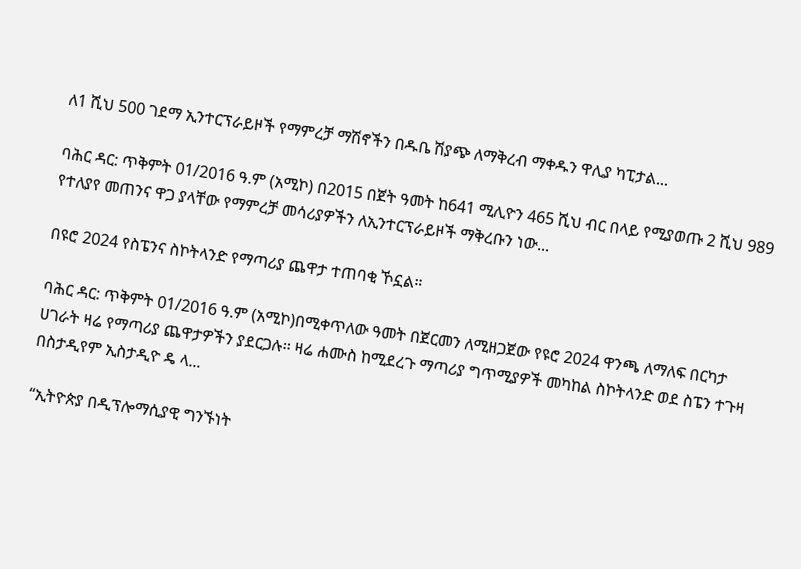ለ1 ሺህ 500 ገደማ ኢንተርፕራይዞች የማምረቻ ማሽኖችን በዱቤ ሽያጭ ለማቅረብ ማቀዱን ዋሊያ ካፒታል...

ባሕር ዳር: ጥቅምት 01/2016 ዓ.ም (አሚኮ) በ2015 በጀት ዓመት ከ641 ሚሊዮን 465 ሺህ ብር በላይ የሚያወጡ 2 ሺህ 989 የተለያየ መጠንና ዋጋ ያላቸው የማምረቻ መሳሪያዎችን ለኢንተርፕራይዞች ማቅረቡን ነው...

በዩሮ 2024 የስፔንና ስኮትላንድ የማጣሪያ ጨዋታ ተጠባቂ ኾኗል።

ባሕር ዳር: ጥቅምት 01/2016 ዓ.ም (አሚኮ)በሚቀጥለው ዓመት በጀርመን ለሚዘጋጀው የዩሮ 2024 ዋንጫ ለማለፍ በርካታ ሀገራት ዛሬ የማጣሪያ ጨዋታዎችን ያደርጋሉ፡፡ ዛሬ ሐሙስ ከሚደረጉ ማጣሪያ ግጥሚያዎች መካከል ስኮትላንድ ወደ ስፔን ተጉዛ በስታዲየም ኢስታዲዮ ዴ ላ...

“ኢትዮጵያ በዲፕሎማሲያዊ ግንኙነት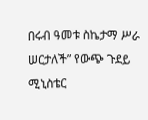በሩብ ዓመቱ ስኬታማ ሥራ ሠርታለች” የውጭ ጉደይ ሚኒስቴር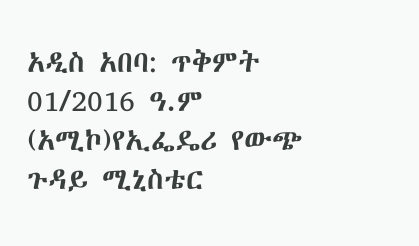አዲስ አበባ: ጥቅምት 01/2016 ዓ.ም (አሚኮ)የኢፌዴሪ የውጭ ጉዳይ ሚኒስቴር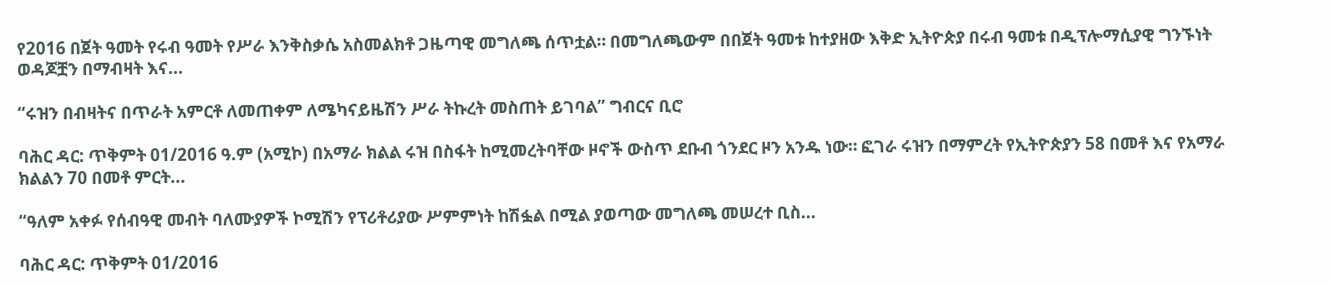የ2016 በጀት ዓመት የሩብ ዓመት የሥራ እንቅስቃሴ አስመልክቶ ጋዜጣዊ መግለጫ ሰጥቷል። በመግለጫውም በበጀት ዓመቱ ከተያዘው እቅድ ኢትዮጵያ በሩብ ዓመቱ በዲፕሎማሲያዊ ግንኙነት ወዳጆቿን በማብዛት እና...

“ሩዝን በብዛትና በጥራት አምርቶ ለመጠቀም ለሜካናይዜሽን ሥራ ትኩረት መስጠት ይገባል” ግብርና ቢሮ

ባሕር ዳር: ጥቅምት 01/2016 ዓ.ም (አሚኮ) በአማራ ክልል ሩዝ በስፋት ከሚመረትባቸው ዞኖች ውስጥ ደቡብ ጎንደር ዞን አንዱ ነው። ፎገራ ሩዝን በማምረት የኢትዮጵያን 58 በመቶ እና የአማራ ክልልን 70 በመቶ ምርት...

“ዓለም አቀፉ የሰብዓዊ መብት ባለሙያዎች ኮሚሽን የፕሪቶሪያው ሥምምነት ከሽፏል በሚል ያወጣው መግለጫ መሠረተ ቢስ...

ባሕር ዳር: ጥቅምት 01/2016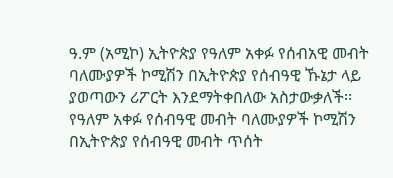ዓ.ም (አሚኮ) ኢትዮጵያ የዓለም አቀፉ የሰብአዊ መብት ባለሙያዎች ኮሚሽን በኢትዮጵያ የሰብዓዊ ኹኔታ ላይ ያወጣውን ሪፖርት እንደማትቀበለው አስታውቃለች፡፡ የዓለም አቀፉ የሰብዓዊ መብት ባለሙያዎች ኮሚሽን በኢትዮጵያ የሰብዓዊ መብት ጥሰት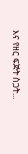እና የዘር ፍጅት ስጋት...